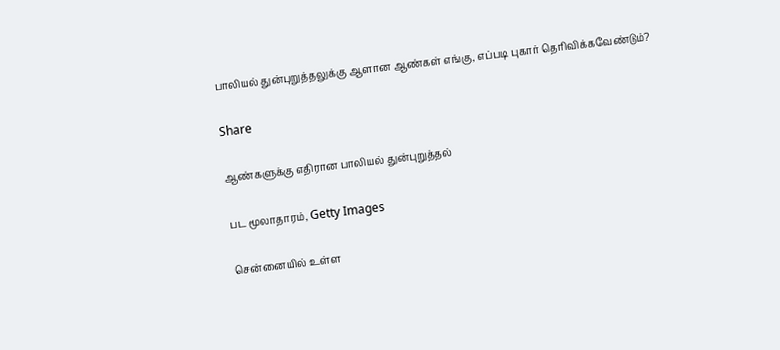பாலியல் துன்புறுத்தலுக்கு ஆளான ஆண்கள் எங்கு, எப்படி புகார் தெரிவிக்கவேண்டும்?

Share

ஆண்களுக்கு எதிரான பாலியல் துன்புறுத்தல்

பட மூலாதாரம், Getty Images

சென்னையில் உள்ள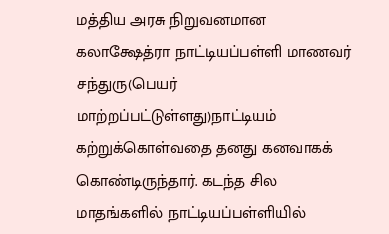மத்திய அரசு நிறுவனமான கலாக்ஷேத்ரா நாட்டியப்பள்ளி மாணவர் சந்துரு(பெயர் மாற்றப்பட்டுள்ளது)நாட்டியம் கற்றுக்கொள்வதை தனது கனவாகக் கொண்டிருந்தார். கடந்த சில மாதங்களில் நாட்டியப்பள்ளியில்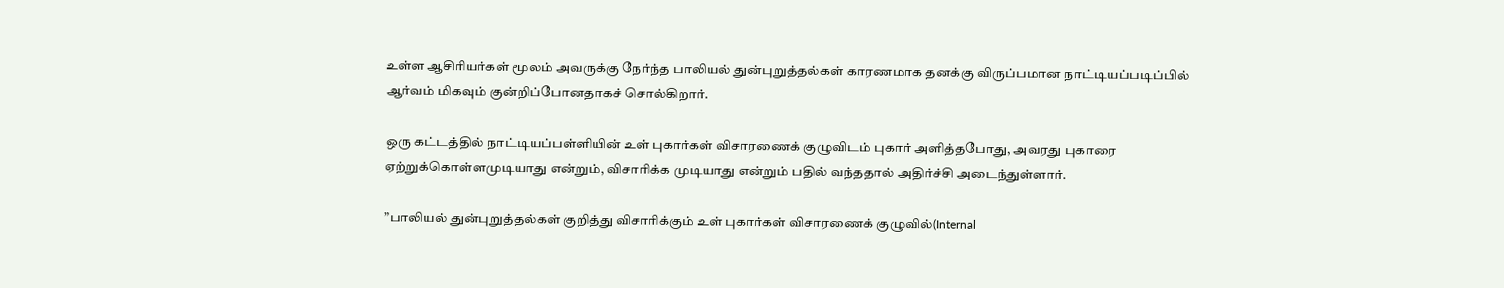உள்ள ஆசிரியர்கள் மூலம் அவருக்கு நேர்ந்த பாலியல் துன்புறுத்தல்கள் காரணமாக தனக்கு விருப்பமான நாட்டியப்படிப்பில் ஆர்வம் மிகவும் குன்றிப்போனதாகச் சொல்கிறார்.

ஒரு கட்டத்தில் நாட்டியப்பள்ளியின் உள் புகார்கள் விசாரணைக் குழுவிடம் புகார் அளித்தபோது, அவரது புகாரை ஏற்றுக்கொள்ளமுடியாது என்றும், விசாரிக்க முடியாது என்றும் பதில் வந்ததால் அதிர்ச்சி அடைந்துள்ளார்.

”பாலியல் துன்புறுத்தல்கள் குறித்து விசாரிக்கும் உள் புகார்கள் விசாரணைக் குழுவில்(Internal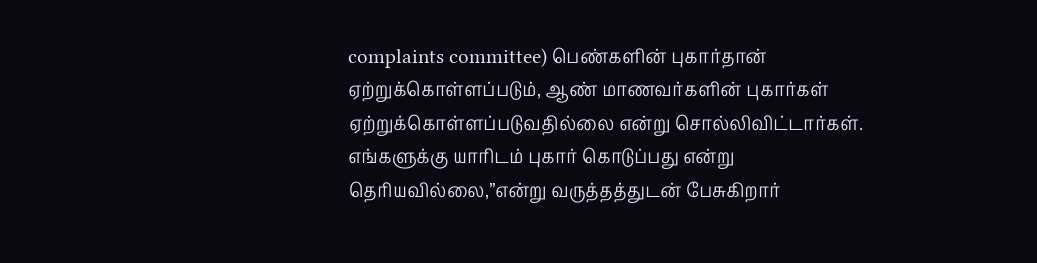complaints committee) பெண்களின் புகார்தான் ஏற்றுக்கொள்ளப்படும், ஆண் மாணவர்களின் புகார்கள் ஏற்றுக்கொள்ளப்படுவதில்லை என்று சொல்லிவிட்டார்கள். எங்களுக்கு யாரிடம் புகார் கொடுப்பது என்று தெரியவில்லை,”என்று வருத்தத்துடன் பேசுகிறார்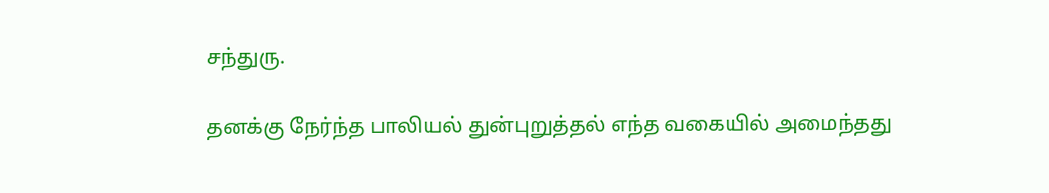சந்துரு.

தனக்கு நேர்ந்த பாலியல் துன்புறுத்தல் எந்த வகையில் அமைந்தது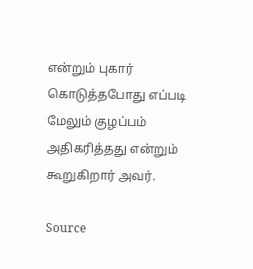என்றும் புகார் கொடுத்தபோது எப்படி மேலும் குழப்பம் அதிகரித்தது என்றும் கூறுகிறார் அவர்.

Source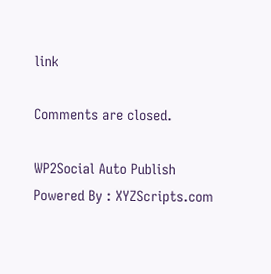link

Comments are closed.

WP2Social Auto Publish Powered By : XYZScripts.com